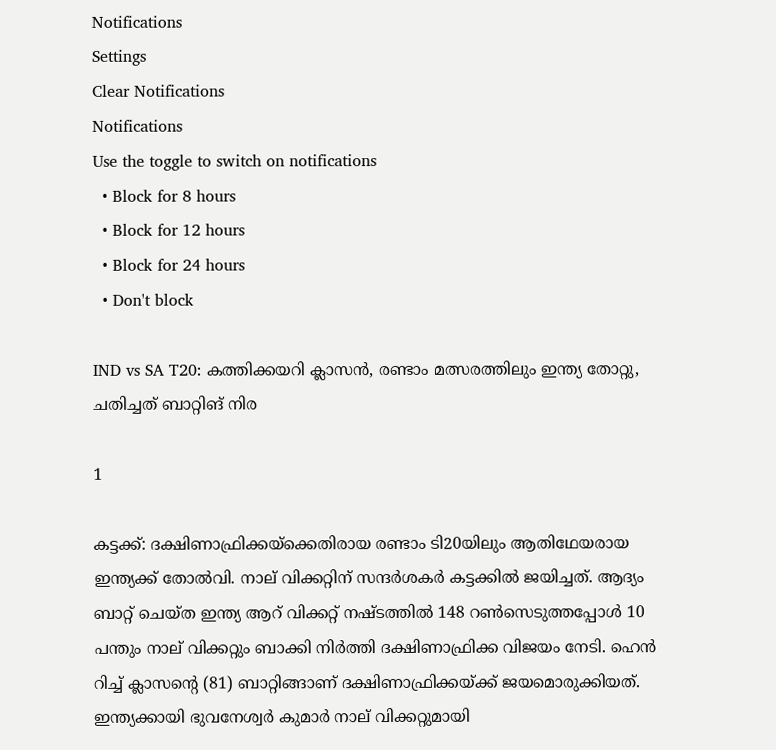Notifications
Settings
Clear Notifications
Notifications
Use the toggle to switch on notifications
  • Block for 8 hours
  • Block for 12 hours
  • Block for 24 hours
  • Don't block

IND vs SA T20: കത്തിക്കയറി ക്ലാസന്‍, രണ്ടാം മത്സരത്തിലും ഇന്ത്യ തോറ്റു, ചതിച്ചത് ബാറ്റിങ് നിര

1

കട്ടക്ക്: ദക്ഷിണാഫ്രിക്കയ്‌ക്കെതിരായ രണ്ടാം ടി20യിലും ആതിഥേയരായ ഇന്ത്യക്ക് തോല്‍വി. നാല് വിക്കറ്റിന് സന്ദര്‍ശകര്‍ കട്ടക്കില്‍ ജയിച്ചത്. ആദ്യം ബാറ്റ് ചെയ്ത ഇന്ത്യ ആറ് വിക്കറ്റ് നഷ്ടത്തില്‍ 148 റണ്‍സെടുത്തപ്പോള്‍ 10 പന്തും നാല് വിക്കറ്റും ബാക്കി നിര്‍ത്തി ദക്ഷിണാഫ്രിക്ക വിജയം നേടി. ഹെന്‍ റിച്ച് ക്ലാസന്റെ (81) ബാറ്റിങ്ങാണ് ദക്ഷിണാഫ്രിക്കയ്ക്ക് ജയമൊരുക്കിയത്. ഇന്ത്യക്കായി ഭുവനേശ്വര്‍ കുമാര്‍ നാല് വിക്കറ്റുമായി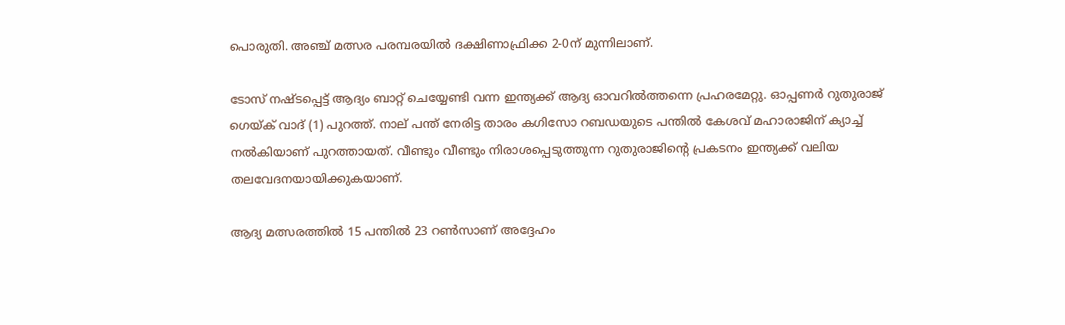പൊരുതി. അഞ്ച് മത്സര പരമ്പരയില്‍ ദക്ഷിണാഫ്രിക്ക 2-0ന് മുന്നിലാണ്.

ടോസ് നഷ്ടപ്പെട്ട് ആദ്യം ബാറ്റ് ചെയ്യേണ്ടി വന്ന ഇന്ത്യക്ക് ആദ്യ ഓവറില്‍ത്തന്നെ പ്രഹരമേറ്റു. ഓപ്പണര്‍ റുതുരാജ് ഗെയ്ക് വാദ് (1) പുറത്ത്. നാല് പന്ത് നേരിട്ട താരം കഗിസോ റബഡയുടെ പന്തില്‍ കേശവ് മഹാരാജിന് ക്യാച്ച് നല്‍കിയാണ് പുറത്തായത്. വീണ്ടും വീണ്ടും നിരാശപ്പെടുത്തുന്ന റുതുരാജിന്റെ പ്രകടനം ഇന്ത്യക്ക് വലിയ തലവേദനയായിക്കുകയാണ്.

ആദ്യ മത്സരത്തില്‍ 15 പന്തില്‍ 23 റണ്‍സാണ് അദ്ദേഹം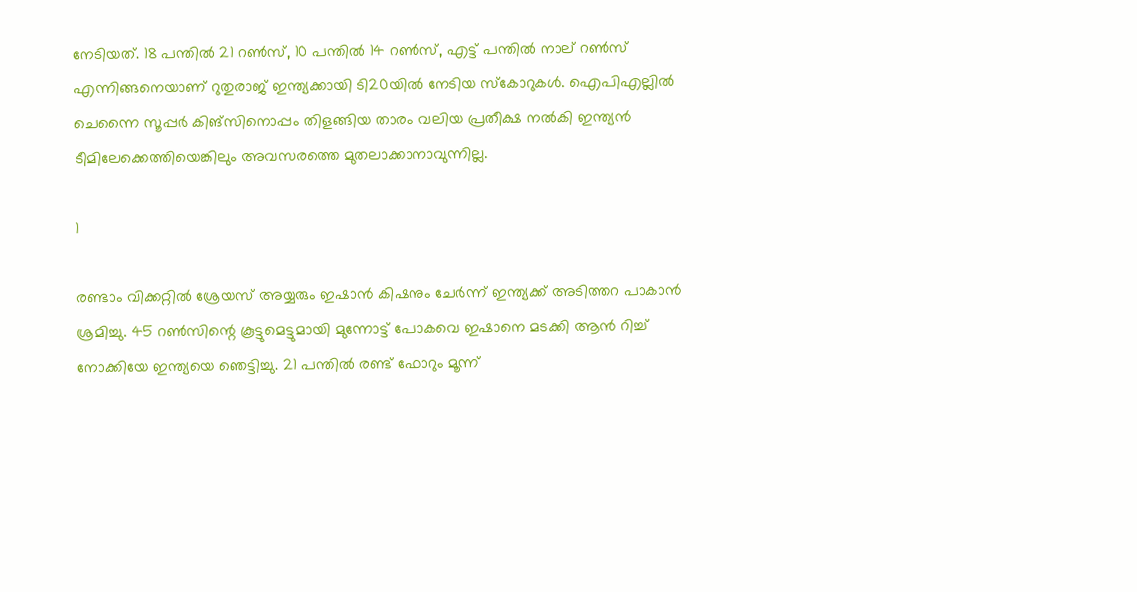നേടിയത്. 18 പന്തില്‍ 21 റണ്‍സ്, 10 പന്തില്‍ 14 റണ്‍സ്, എട്ട് പന്തില്‍ നാല് റണ്‍സ് എന്നിങ്ങനെയാണ് റുതുരാജ് ഇന്ത്യക്കായി ടി20യില്‍ നേടിയ സ്‌കോറുകള്‍. ഐപിഎല്ലില്‍ ചെന്നൈ സൂപ്പര്‍ കിങ്‌സിനൊപ്പം തിളങ്ങിയ താരം വലിയ പ്രതീക്ഷ നല്‍കി ഇന്ത്യന്‍ ടീമിലേക്കെത്തിയെങ്കിലും അവസരത്തെ മുതലാക്കാനാവുന്നില്ല.

1

രണ്ടാം വിക്കറ്റില്‍ ശ്രേയസ് അയ്യരും ഇഷാന്‍ കിഷനും ചേര്‍ന്ന് ഇന്ത്യക്ക് അടിത്തറ പാകാന്‍ ശ്രമിച്ചു. 45 റണ്‍സിന്റെ കൂട്ടുമെട്ടുമായി മുന്നോട്ട് പോകവെ ഇഷാനെ മടക്കി ആന്‍ റിച്ച് നോക്കിയേ ഇന്ത്യയെ ഞെട്ടിച്ചു. 21 പന്തില്‍ രണ്ട് ഫോറും മൂന്ന്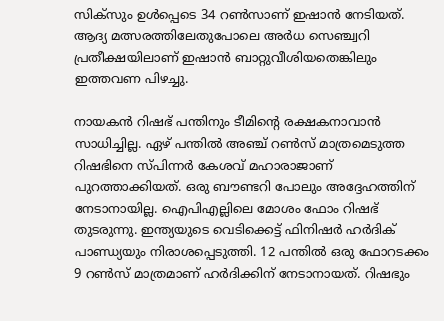സിക്‌സും ഉള്‍പ്പെടെ 34 റണ്‍സാണ് ഇഷാന്‍ നേടിയത്. ആദ്യ മത്സരത്തിലേതുപോലെ അര്‍ധ സെഞ്ച്വറി പ്രതീക്ഷയിലാണ് ഇഷാന്‍ ബാറ്റുവീശിയതെങ്കിലും ഇത്തവണ പിഴച്ചു.

നായകന്‍ റിഷഭ് പന്തിനും ടീമിന്റെ രക്ഷകനാവാന്‍ സാധിച്ചില്ല. ഏഴ് പന്തില്‍ അഞ്ച് റണ്‍സ് മാത്രമെടുത്ത റിഷഭിനെ സ്പിന്നര്‍ കേശവ് മഹാരാജാണ് പുറത്താക്കിയത്. ഒരു ബൗണ്ടറി പോലും അദ്ദേഹത്തിന് നേടാനായില്ല. ഐപിഎല്ലിലെ മോശം ഫോം റിഷഭ് തുടരുന്നു. ഇന്ത്യയുടെ വെടിക്കെട്ട് ഫിനിഷര്‍ ഹര്‍ദിക് പാണ്ഡ്യയും നിരാശപ്പെടുത്തി. 12 പന്തില്‍ ഒരു ഫോറടക്കം 9 റണ്‍സ് മാത്രമാണ് ഹര്‍ദിക്കിന് നേടാനായത്. റിഷഭും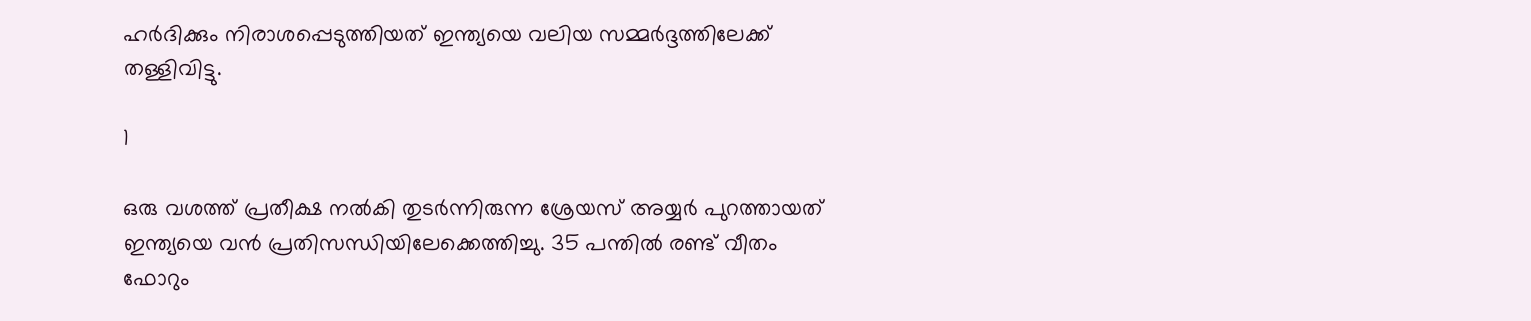ഹര്‍ദിക്കും നിരാശപ്പെടുത്തിയത് ഇന്ത്യയെ വലിയ സമ്മര്‍ദ്ദത്തിലേക്ക് തള്ളിവിട്ടു.

1

ഒരു വശത്ത് പ്രതീക്ഷ നല്‍കി തുടര്‍ന്നിരുന്ന ശ്രേയസ് അയ്യര്‍ പുറത്തായത് ഇന്ത്യയെ വന്‍ പ്രതിസന്ധിയിലേക്കെത്തിച്ചു. 35 പന്തില്‍ രണ്ട് വീതം ഫോറും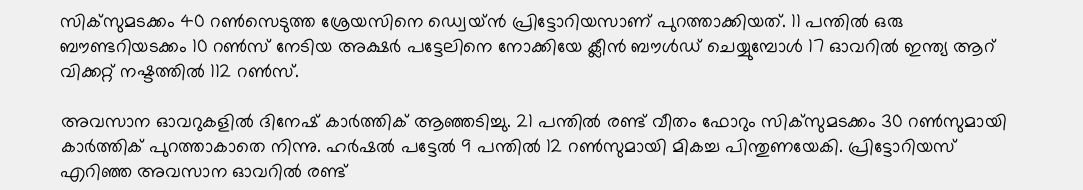സിക്‌സുമടക്കം 40 റണ്‍സെടുത്ത ശ്രേയസിനെ ഡ്വെയ്ന്‍ പ്രിട്ടോറിയസാണ് പുറത്താക്കിയത്. 11 പന്തില്‍ ഒരു ബൗണ്ടറിയടക്കം 10 റണ്‍സ് നേടിയ അക്ഷര്‍ പട്ടേലിനെ നോക്കിയേ ക്ലീന്‍ ബൗള്‍ഡ് ചെയ്യുമ്പോള്‍ 17 ഓവറില്‍ ഇന്ത്യ ആറ് വിക്കറ്റ് നഷ്ടത്തില്‍ 112 റണ്‍സ്.

അവസാന ഓവറുകളില്‍ ദിനേഷ് കാര്‍ത്തിക് ആഞ്ഞടിച്ചു. 21 പന്തില്‍ രണ്ട് വീതം ഫോറും സിക്‌സുമടക്കം 30 റണ്‍സുമായി കാര്‍ത്തിക് പുറത്താകാതെ നിന്നു. ഹര്‍ഷല്‍ പട്ടേല്‍ 9 പന്തില്‍ 12 റണ്‍സുമായി മികച്ച പിന്തുണയേകി. പ്രിട്ടോറിയസ് എറിഞ്ഞ അവസാന ഓവറില്‍ രണ്ട്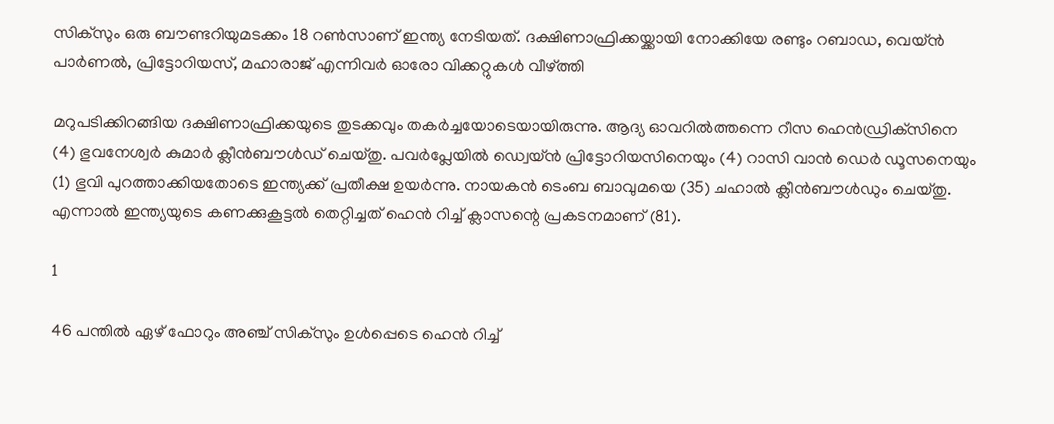സിക്‌സും ഒരു ബൗണ്ടറിയുമടക്കം 18 റണ്‍സാണ് ഇന്ത്യ നേടിയത്. ദക്ഷിണാഫ്രിക്കയ്ക്കായി നോക്കിയേ രണ്ടും റബാഡ, വെയ്ന്‍ പാര്‍ണല്‍, പ്രിട്ടോറിയസ്, മഹാരാജ് എന്നിവര്‍ ഓരോ വിക്കറ്റുകള്‍ വീഴ്ത്തി

മറുപടിക്കിറങ്ങിയ ദക്ഷിണാഫ്രിക്കയുടെ തുടക്കവും തകര്‍ച്ചയോടെയായിരുന്നു. ആദ്യ ഓവറില്‍ത്തന്നെ റീസ ഹെന്‍ഡ്രിക്‌സിനെ (4) ഭുവനേശ്വര്‍ കുമാര്‍ ക്ലീന്‍ബൗള്‍ഡ് ചെയ്തു. പവര്‍പ്ലേയില്‍ ഡ്വെയ്ന്‍ പ്രിട്ടോറിയസിനെയും (4) റാസി വാന്‍ ഡെര്‍ ഡൂസനെയും (1) ഭുവി പുറത്താക്കിയതോടെ ഇന്ത്യക്ക് പ്രതീക്ഷ ഉയര്‍ന്നു. നായകന്‍ ടെംബ ബാവുമയെ (35) ചഹാല്‍ ക്ലീന്‍ബൗള്‍ഡും ചെയ്തു. എന്നാല്‍ ഇന്ത്യയുടെ കണക്കുകൂട്ടല്‍ തെറ്റിച്ചത് ഹെന്‍ റിച്ച് ക്ലാസന്റെ പ്രകടനമാണ് (81).

1

46 പന്തില്‍ ഏഴ് ഫോറും അഞ്ച് സിക്‌സും ഉള്‍പ്പെടെ ഹെന്‍ റിച്ച്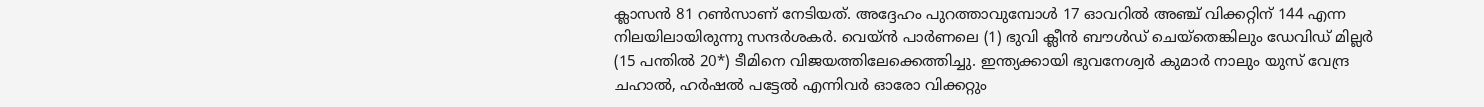ക്ലാസന്‍ 81 റണ്‍സാണ് നേടിയത്. അദ്ദേഹം പുറത്താവുമ്പോള്‍ 17 ഓവറില്‍ അഞ്ച് വിക്കറ്റിന് 144 എന്ന നിലയിലായിരുന്നു സന്ദര്‍ശകര്‍. വെയ്ന്‍ പാര്‍ണലെ (1) ഭുവി ക്ലീന്‍ ബൗള്‍ഡ് ചെയ്‌തെങ്കിലും ഡേവിഡ് മില്ലര്‍ (15 പന്തില്‍ 20*) ടീമിനെ വിജയത്തിലേക്കെത്തിച്ചു. ഇന്ത്യക്കായി ഭുവനേശ്വര്‍ കുമാര്‍ നാലും യുസ് വേന്ദ്ര ചഹാല്‍, ഹര്‍ഷല്‍ പട്ടേല്‍ എന്നിവര്‍ ഓരോ വിക്കറ്റും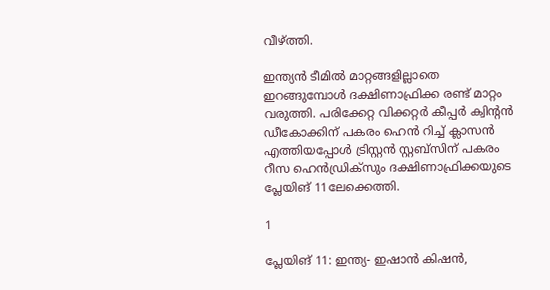വീഴ്ത്തി.

ഇന്ത്യന്‍ ടീമില്‍ മാറ്റങ്ങളില്ലാതെ ഇറങ്ങുമ്പോള്‍ ദക്ഷിണാഫ്രിക്ക രണ്ട് മാറ്റം വരുത്തി. പരിക്കേറ്റ വിക്കറ്റര്‍ കീപ്പര്‍ ക്വിന്റന്‍ ഡീകോക്കിന് പകരം ഹെന്‍ റിച്ച് ക്ലാസന്‍ എത്തിയപ്പോള്‍ ട്രിസ്റ്റന്‍ സ്റ്റബ്‌സിന് പകരം റീസ ഹെന്‍ഡ്രിക്‌സും ദക്ഷിണാഫ്രിക്കയുടെ പ്ലേയിങ് 11ലേക്കെത്തി.

1

പ്ലേയിങ് 11: ഇന്ത്യ- ഇഷാന്‍ കിഷന്‍,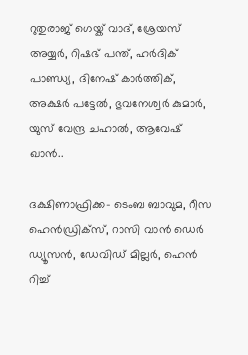റുതുരാജ് ഗെയ്ക് വാദ്, ശ്രേയസ് അയ്യര്‍, റിഷഭ് പന്ത്, ഹര്‍ദിക് പാണ്ഡ്യ, ദിനേഷ് കാര്‍ത്തിക്, അക്ഷര്‍ പട്ടേല്‍, ഭുവനേശ്വര്‍ കുമാര്‍, യുസ് വേന്ദ്ര ചഹാല്‍, ആവേഷ് ഖാന്‍..

ദക്ഷിണാഫ്രിക്ക- ടെംബ ബാവുമ, റീസ ഹെന്‍ഡ്രിക്‌സ്, റാസി വാന്‍ ഡെര്‍ ഡ്യൂസന്‍, ഡേവിഡ് മില്ലര്‍, ഹെന്‍ റിച്ച്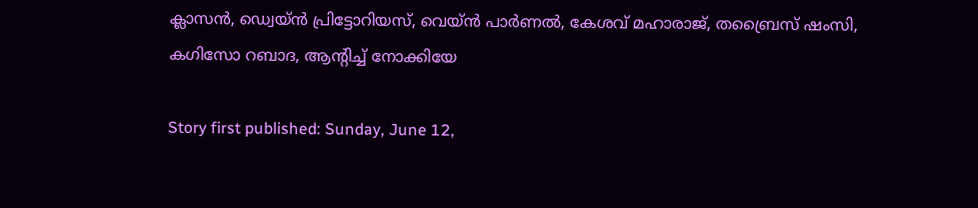ക്ലാസന്‍, ഡ്വെയ്ന്‍ പ്രിട്ടോറിയസ്, വെയ്ന്‍ പാര്‍ണല്‍, കേശവ് മഹാരാജ്, തബ്രൈസ് ഷംസി, കഗിസോ റബാദ, ആന്റിച്ച് നോക്കിയേ

Story first published: Sunday, June 12,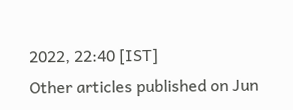2022, 22:40 [IST]
Other articles published on Jun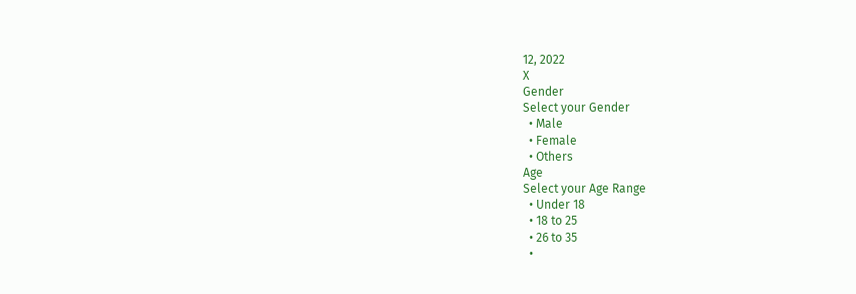12, 2022
X
Gender
Select your Gender
  • Male
  • Female
  • Others
Age
Select your Age Range
  • Under 18
  • 18 to 25
  • 26 to 35
  •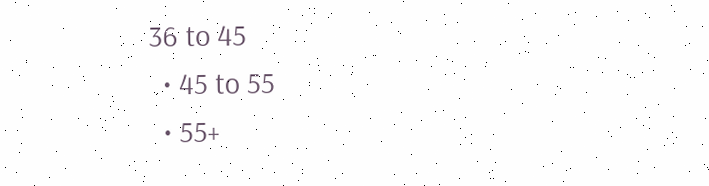36 to 45
  • 45 to 55
  • 55+